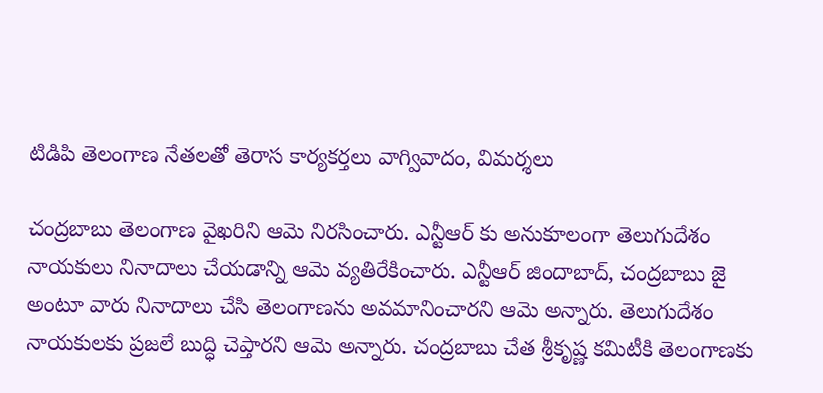టిడిపి తెలంగాణ నేతలతో తెరాస కార్యకర్తలు వాగ్వివాదం, విమర్శలు

చంద్రబాబు తెలంగాణ వైఖరిని ఆమె నిరసించారు. ఎన్టీఆర్ కు అనుకూలంగా తెలుగుదేశం నాయకులు నినాదాలు చేయడాన్ని ఆమె వ్యతిరేకించారు. ఎన్టీఆర్ జిందాబాద్, చంద్రబాబు జై అంటూ వారు నినాదాలు చేసి తెలంగాణను అవమానించారని ఆమె అన్నారు. తెలుగుదేశం నాయకులకు ప్రజలే బుద్ధి చెప్తారని ఆమె అన్నారు. చంద్రబాబు చేత శ్రీకృష్ణ కమిటీకి తెలంగాణకు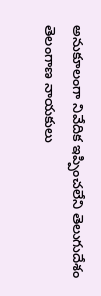అనుకూలంగా నివేదిక ఇప్పించలేని తెలుగుదేశం తెలంగాణ నాయకులు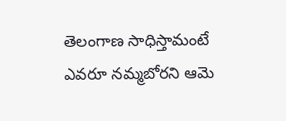తెలంగాణ సాధిస్తామంటే ఎవరూ నమ్మబోరని ఆమె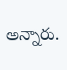అన్నారు.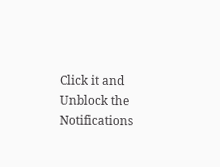Click it and Unblock the Notifications